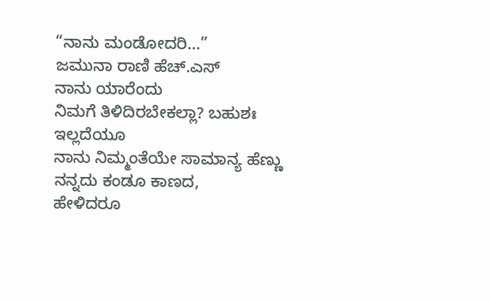“ನಾನು ಮಂಡೋದರಿ…”
ಜಮುನಾ ರಾಣಿ ಹೆಚ್.ಎಸ್
ನಾನು ಯಾರೆಂದು
ನಿಮಗೆ ತಿಳಿದಿರಬೇಕಲ್ಲಾ? ಬಹುಶಃ
ಇಲ್ಲದೆಯೂ
ನಾನು ನಿಮ್ಮಂತೆಯೇ ಸಾಮಾನ್ಯ ಹೆಣ್ಣು
ನನ್ನದು ಕಂಡೂ ಕಾಣದ,
ಹೇಳಿದರೂ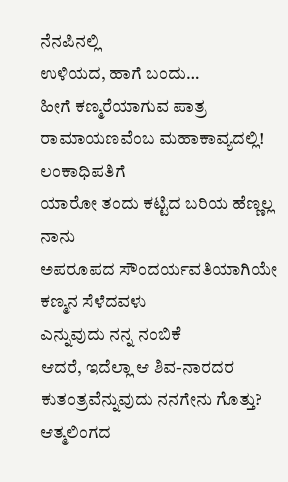ನೆನಪಿನಲ್ಲಿ
ಉಳಿಯದ, ಹಾಗೆ ಬಂದು…
ಹೀಗೆ ಕಣ್ಮರೆಯಾಗುವ ಪಾತ್ರ
ರಾಮಾಯಣವೆಂಬ ಮಹಾಕಾವ್ಯದಲ್ಲಿ!
ಲಂಕಾಧಿಪತಿಗೆ
ಯಾರೋ ತಂದು ಕಟ್ಟಿದ ಬರಿಯ ಹೆಣ್ಣಲ್ಲ ನಾನು
ಅಪರೂಪದ ಸೌಂದರ್ಯವತಿಯಾಗಿಯೇ
ಕಣ್ಮನ ಸೆಳೆದವಳು
ಎನ್ನುವುದು ನನ್ನ ನಂಬಿಕೆ
ಆದರೆ, ಇದೆಲ್ಲಾ ಆ ಶಿವ-ನಾರದರ
ಕುತಂತ್ರವೆನ್ನುವುದು ನನಗೇನು ಗೊತ್ತು?
ಆತ್ಮಲಿಂಗದ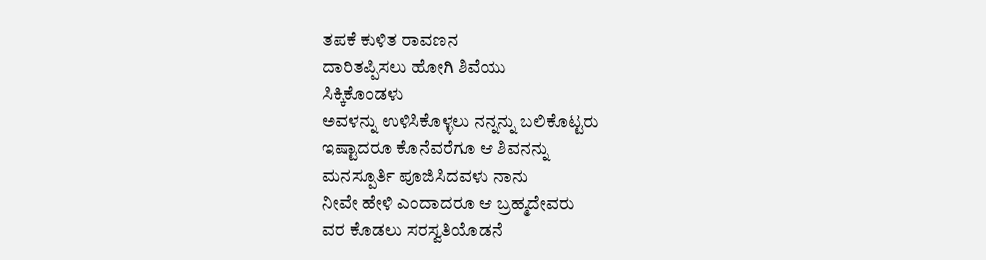ತಪಕೆ ಕುಳಿತ ರಾವಣನ
ದಾರಿತಪ್ಪಿಸಲು ಹೋಗಿ ಶಿವೆಯು
ಸಿಕ್ಕಿಕೊಂಡಳು
ಅವಳನ್ನು ಉಳಿಸಿಕೊಳ್ಳಲು ನನ್ನನ್ನು ಬಲಿಕೊಟ್ಟರು
ಇಷ್ಟಾದರೂ ಕೊನೆವರೆಗೂ ಆ ಶಿವನನ್ನು
ಮನಸ್ಪೂರ್ತಿ ಪೂಜಿಸಿದವಳು ನಾನು
ನೀವೇ ಹೇಳಿ ಎಂದಾದರೂ ಆ ಬ್ರಹ್ಮದೇವರು
ವರ ಕೊಡಲು ಸರಸ್ವತಿಯೊಡನೆ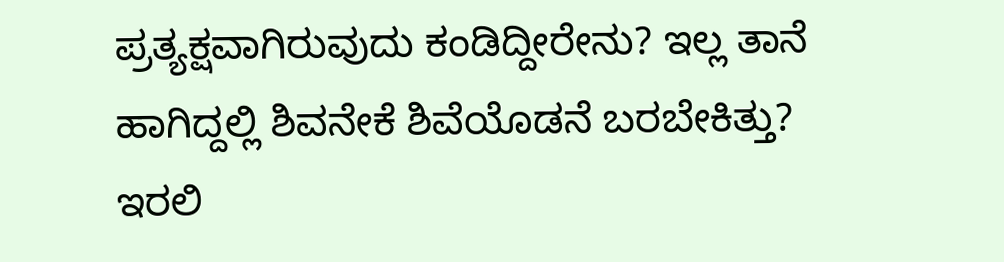ಪ್ರತ್ಯಕ್ಷವಾಗಿರುವುದು ಕಂಡಿದ್ದೀರೇನು? ಇಲ್ಲ ತಾನೆ
ಹಾಗಿದ್ದಲ್ಲಿ ಶಿವನೇಕೆ ಶಿವೆಯೊಡನೆ ಬರಬೇಕಿತ್ತು?
ಇರಲಿ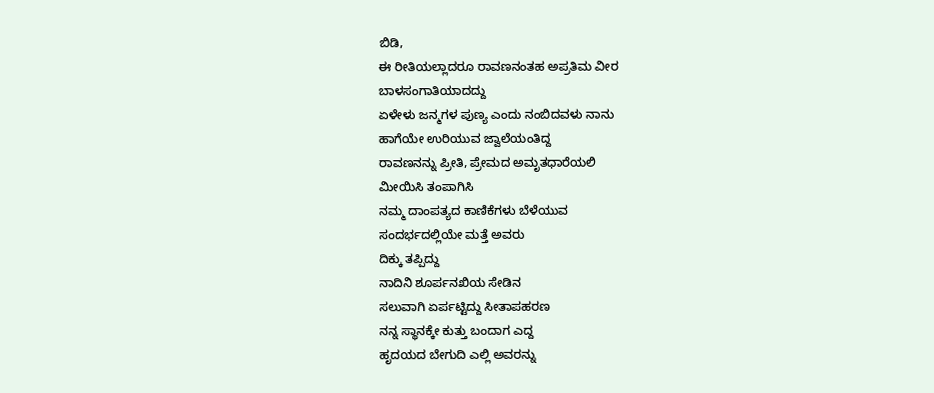ಬಿಡಿ,
ಈ ರೀತಿಯಲ್ಲಾದರೂ ರಾವಣನಂತಹ ಅಪ್ರತಿಮ ವೀರ
ಬಾಳಸಂಗಾತಿಯಾದದ್ದು
ಏಳೇಳು ಜನ್ಮಗಳ ಪುಣ್ಯ ಎಂದು ನಂಬಿದವಳು ನಾನು
ಹಾಗೆಯೇ ಉರಿಯುವ ಜ್ವಾಲೆಯಂತಿದ್ದ
ರಾವಣನನ್ನು ಪ್ರೀತಿ, ಪ್ರೇಮದ ಅಮೃತಧಾರೆಯಲಿ
ಮೀಯಿಸಿ ತಂಪಾಗಿಸಿ
ನಮ್ಮ ದಾಂಪತ್ಯದ ಕಾಣಿಕೆಗಳು ಬೆಳೆಯುವ
ಸಂದರ್ಭದಲ್ಲಿಯೇ ಮತ್ತೆ ಅವರು
ದಿಕ್ಕು ತಪ್ಪಿದ್ದು
ನಾದಿನಿ ಶೂರ್ಪನಖಿಯ ಸೇಡಿನ
ಸಲುವಾಗಿ ಏರ್ಪಟ್ಟಿದ್ದು ಸೀತಾಪಹರಣ
ನನ್ನ ಸ್ಥಾನಕ್ಕೇ ಕುತ್ತು ಬಂದಾಗ ಎದ್ದ
ಹೃದಯದ ಬೇಗುದಿ ಎಲ್ಲಿ ಅವರನ್ನು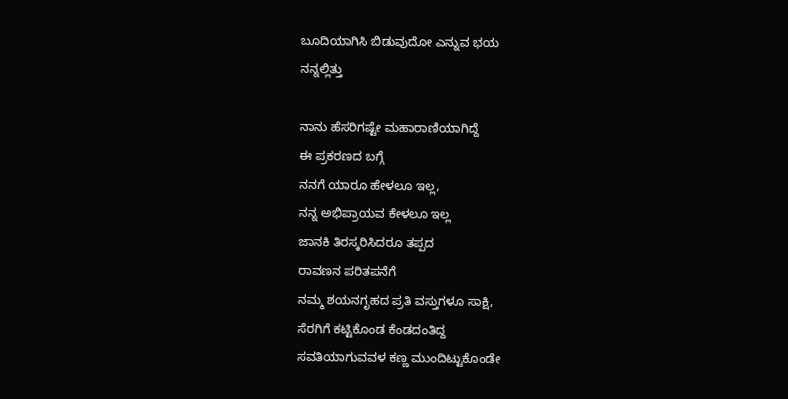ಬೂದಿಯಾಗಿಸಿ ಬಿಡುವುದೋ ಎನ್ನುವ ಭಯ
ನನ್ನಲ್ಲಿತ್ತು

ನಾನು ಹೆಸರಿಗಷ್ಟೇ ಮಹಾರಾಣಿಯಾಗಿದ್ದೆ
ಈ ಪ್ರಕರಣದ ಬಗ್ಗೆ
ನನಗೆ ಯಾರೂ ಹೇಳಲೂ ಇಲ್ಲ,
ನನ್ನ ಅಭಿಪ್ರಾಯವ ಕೇಳಲೂ ಇಲ್ಲ
ಜಾನಕಿ ತಿರಸ್ಕರಿಸಿದರೂ ತಪ್ಪದ
ರಾವಣನ ಪರಿತಪನೆಗೆ
ನಮ್ಮ ಶಯನಗೃಹದ ಪ್ರತಿ ವಸ್ತುಗಳೂ ಸಾಕ್ಷಿ,
ಸೆರಗಿಗೆ ಕಟ್ಟಿಕೊಂಡ ಕೆಂಡದಂತಿದ್ದ
ಸವತಿಯಾಗುವವಳ ಕಣ್ಣ ಮುಂದಿಟ್ಟುಕೊಂಡೇ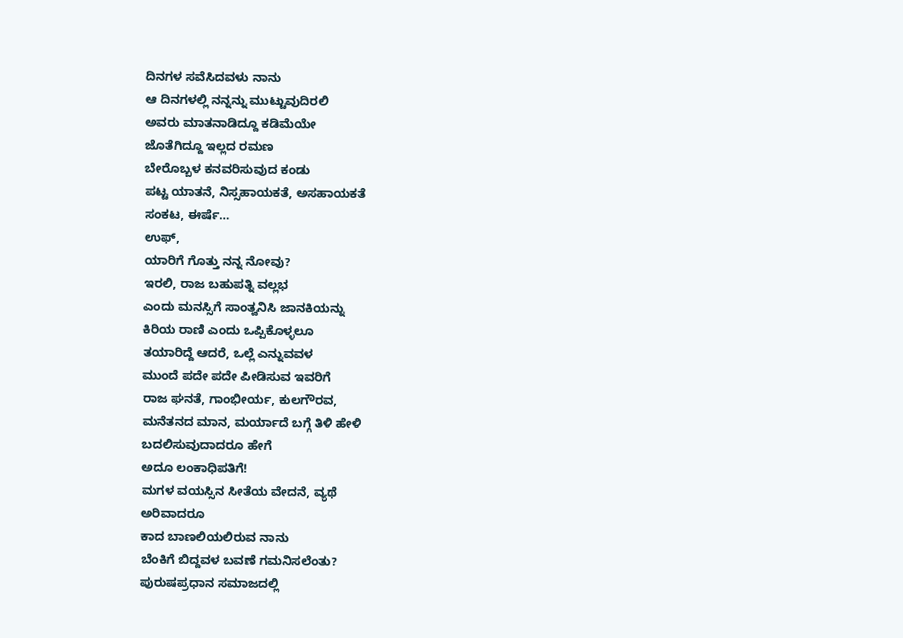ದಿನಗಳ ಸವೆಸಿದವಳು ನಾನು
ಆ ದಿನಗಳಲ್ಲಿ ನನ್ನನ್ನು ಮುಟ್ಟುವುದಿರಲಿ
ಅವರು ಮಾತನಾಡಿದ್ದೂ ಕಡಿಮೆಯೇ
ಜೊತೆಗಿದ್ದೂ ಇಲ್ಲದ ರಮಣ
ಬೇರೊಬ್ಬಳ ಕನವರಿಸುವುದ ಕಂಡು
ಪಟ್ಟ ಯಾತನೆ, ನಿಸ್ಸಹಾಯಕತೆ, ಅಸಹಾಯಕತೆ
ಸಂಕಟ, ಈರ್ಷೆ…
ಉಫ್,
ಯಾರಿಗೆ ಗೊತ್ತು ನನ್ನ ನೋವು?
ಇರಲಿ, ರಾಜ ಬಹುಪತ್ನಿ ವಲ್ಲಭ
ಎಂದು ಮನಸ್ಸಿಗೆ ಸಾಂತ್ವನಿಸಿ ಜಾನಕಿಯನ್ನು
ಕಿರಿಯ ರಾಣಿ ಎಂದು ಒಪ್ಪಿಕೊಳ್ಳಲೂ
ತಯಾರಿದ್ದೆ ಆದರೆ, ಒಲ್ಲೆ ಎನ್ನುವವಳ
ಮುಂದೆ ಪದೇ ಪದೇ ಪೀಡಿಸುವ ಇವರಿಗೆ
ರಾಜ ಘನತೆ, ಗಾಂಭೀರ್ಯ, ಕುಲಗೌರವ,
ಮನೆತನದ ಮಾನ, ಮರ್ಯಾದೆ ಬಗ್ಗೆ ತಿಳಿ ಹೇಳಿ
ಬದಲಿಸುವುದಾದರೂ ಹೇಗೆ
ಅದೂ ಲಂಕಾಧಿಪತಿಗೆ!
ಮಗಳ ವಯಸ್ಸಿನ ಸೀತೆಯ ವೇದನೆ, ವ್ಯಥೆ
ಅರಿವಾದರೂ
ಕಾದ ಬಾಣಲಿಯಲಿರುವ ನಾನು
ಬೆಂಕಿಗೆ ಬಿದ್ದವಳ ಬವಣೆ ಗಮನಿಸಲೆಂತು?
ಪುರುಷಪ್ರಧಾನ ಸಮಾಜದಲ್ಲಿ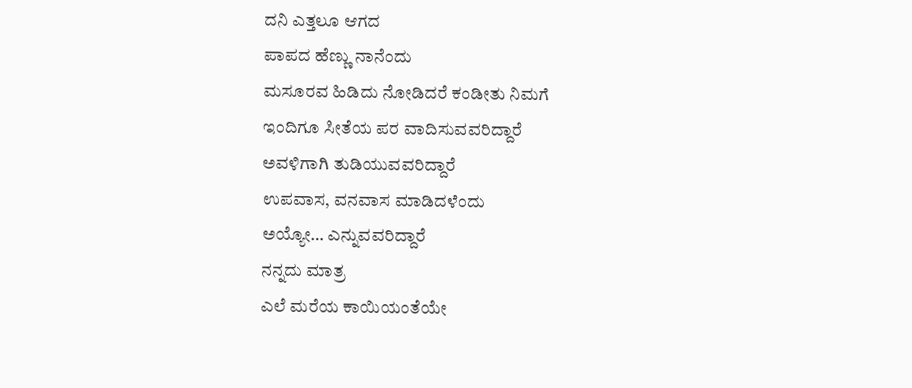ದನಿ ಎತ್ತಲೂ ಆಗದ
ಪಾಪದ ಹೆಣ್ಣು ನಾನೆಂದು
ಮಸೂರವ ಹಿಡಿದು ನೋಡಿದರೆ ಕಂಡೀತು ನಿಮಗೆ
ಇಂದಿಗೂ ಸೀತೆಯ ಪರ ವಾದಿಸುವವರಿದ್ದಾರೆ
ಅವಳಿಗಾಗಿ ತುಡಿಯುವವರಿದ್ದಾರೆ
ಉಪವಾಸ, ವನವಾಸ ಮಾಡಿದಳೆಂದು
ಅಯ್ಯೋ… ಎನ್ನುವವರಿದ್ದಾರೆ
ನನ್ನದು ಮಾತ್ರ
ಎಲೆ ಮರೆಯ ಕಾಯಿಯಂತೆಯೇ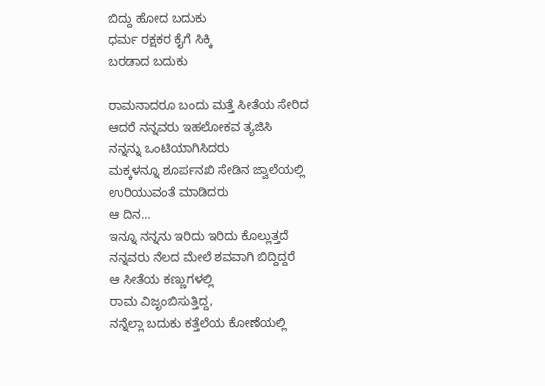ಬಿದ್ದು ಹೋದ ಬದುಕು
ಧರ್ಮ ರಕ್ಷಕರ ಕೈಗೆ ಸಿಕ್ಕಿ
ಬರಡಾದ ಬದುಕು

ರಾಮನಾದರೂ ಬಂದು ಮತ್ತೆ ಸೀತೆಯ ಸೇರಿದ
ಆದರೆ ನನ್ನವರು ಇಹಲೋಕವ ತ್ಯಜಿಸಿ
ನನ್ನನ್ನು ಒಂಟಿಯಾಗಿಸಿದರು
ಮಕ್ಕಳನ್ನೂ ಶೂರ್ಪನಖಿ ಸೇಡಿನ ಜ್ವಾಲೆಯಲ್ಲಿ
ಉರಿಯುವಂತೆ ಮಾಡಿದರು
ಆ ದಿನ…
ಇನ್ನೂ ನನ್ನನು ಇರಿದು ಇರಿದು ಕೊಲ್ಲುತ್ತದೆ
ನನ್ನವರು ನೆಲದ ಮೇಲೆ ಶವವಾಗಿ ಬಿದ್ದಿದ್ದರೆ
ಆ ಸೀತೆಯ ಕಣ್ಣುಗಳಲ್ಲಿ
ರಾಮ ವಿಜೃಂಬಿಸುತ್ತಿದ್ದ,
ನನ್ನೆಲ್ಲಾ ಬದುಕು ಕತ್ತೆಲೆಯ ಕೋಣೆಯಲ್ಲಿ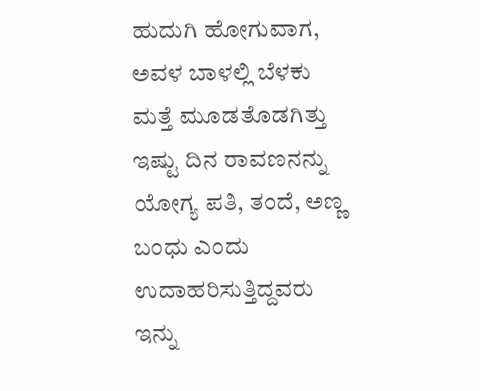ಹುದುಗಿ ಹೋಗುವಾಗ,
ಅವಳ ಬಾಳಲ್ಲಿ ಬೆಳಕು
ಮತ್ತೆ ಮೂಡತೊಡಗಿತ್ತು
ಇಷ್ಟು ದಿನ ರಾವಣನನ್ನು ಯೋಗ್ಯ ಪತಿ, ತಂದೆ, ಅಣ್ಣ
ಬಂಧು ಎಂದು ಉದಾಹರಿಸುತ್ತಿದ್ದವರು
ಇನ್ನು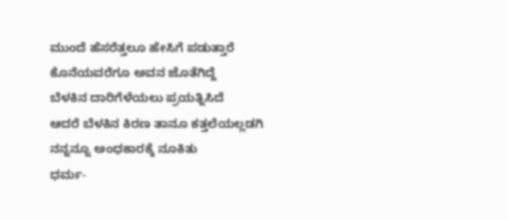ಮುಂದೆ ಹೆಸರೆತ್ತಲೂ ಹೇಸಿಗೆ ಪಡುತ್ತಾರೆ
ಕೊನೆಯವರೆಗೂ ಅವನ ಜೊತೆಗಿದ್ದೆ
ಬೆಳಕಿನ ದಾರಿಗೆಳೆಯಲು ಪ್ರಯತ್ನಿಸಿದೆ
ಆದರೆ ಬೆಳಕಿನ ಕಿರಣ ತಾನೂ ಕತ್ತಲೆಯಲ್ಲಡಗಿ
ನನ್ನನ್ನೂ ಅಂಧಕಾರಕ್ಕೆ ನೂಕಿತು
ಧರ್ಮ-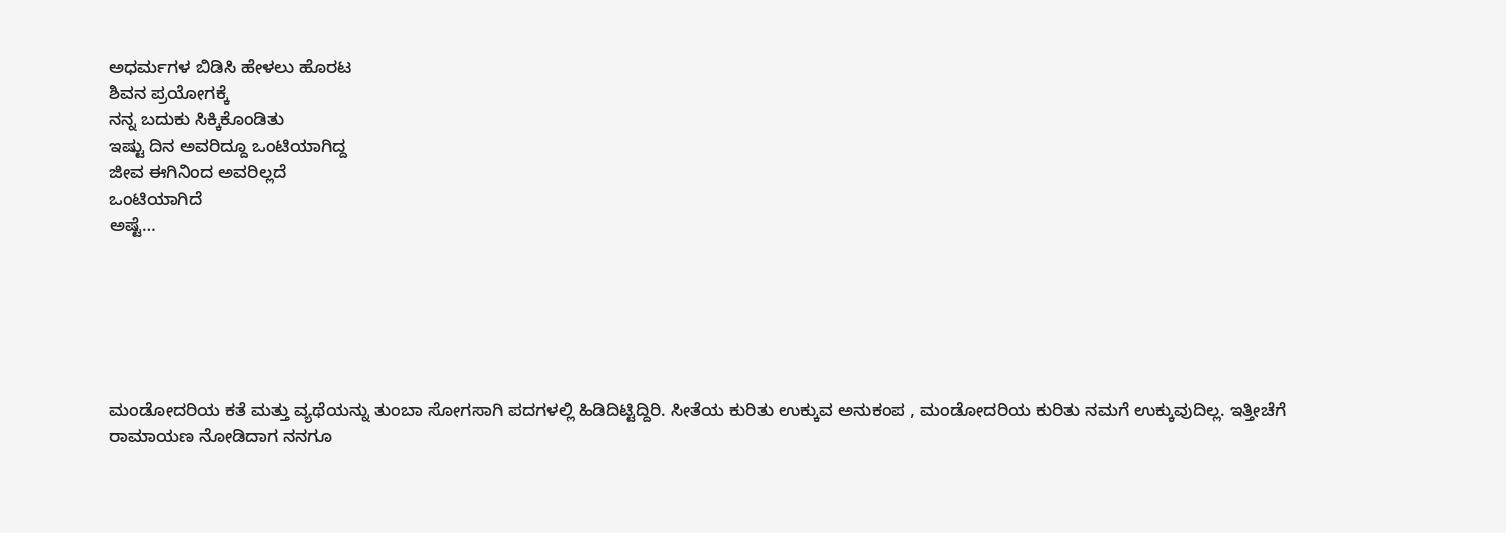ಅಧರ್ಮಗಳ ಬಿಡಿಸಿ ಹೇಳಲು ಹೊರಟ
ಶಿವನ ಪ್ರಯೋಗಕ್ಕೆ
ನನ್ನ ಬದುಕು ಸಿಕ್ಕಿಕೊಂಡಿತು
ಇಷ್ಟು ದಿನ ಅವರಿದ್ದೂ ಒಂಟಿಯಾಗಿದ್ದ
ಜೀವ ಈಗಿನಿಂದ ಅವರಿಲ್ಲದೆ
ಒಂಟಿಯಾಗಿದೆ
ಅಷ್ಟೆ…






ಮಂಡೋದರಿಯ ಕತೆ ಮತ್ತು ವ್ಯಥೆಯನ್ನು ತುಂಬಾ ಸೋಗಸಾಗಿ ಪದಗಳಲ್ಲಿ ಹಿಡಿದಿಟ್ಟಿದ್ದಿರಿ. ಸೀತೆಯ ಕುರಿತು ಉಕ್ಕುವ ಅನುಕಂಪ , ಮಂಡೋದರಿಯ ಕುರಿತು ನಮಗೆ ಉಕ್ಕುವುದಿಲ್ಲ. ಇತ್ತೀಚೆಗೆ ರಾಮಾಯಣ ನೋಡಿದಾಗ ನನಗೂ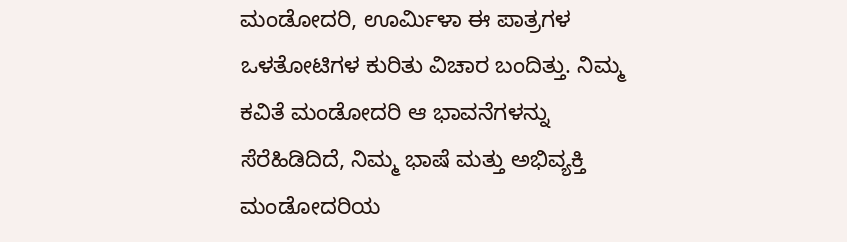ಮಂಡೋದರಿ, ಊರ್ಮಿಳಾ ಈ ಪಾತ್ರಗಳ ಒಳತೋಟಿಗಳ ಕುರಿತು ವಿಚಾರ ಬಂದಿತ್ತು. ನಿಮ್ಮ ಕವಿತೆ ಮಂಡೋದರಿ ಆ ಭಾವನೆಗಳನ್ನು ಸೆರೆಹಿಡಿದಿದೆ, ನಿಮ್ಮ ಭಾಷೆ ಮತ್ತು ಅಭಿವ್ಯಕ್ತಿ ಮಂಡೋದರಿಯ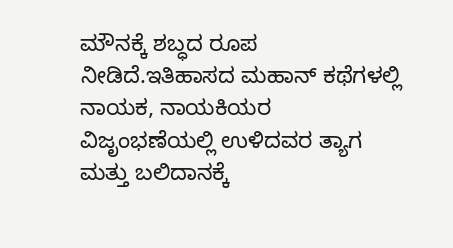ಮೌನಕ್ಕೆ ಶಬ್ಧದ ರೂಪ ನೀಡಿದೆ.ಇತಿಹಾಸದ ಮಹಾನ್ ಕಥೆಗಳಲ್ಲಿ ನಾಯಕ, ನಾಯಕಿಯರ ವಿಜೃಂಭಣೆಯಲ್ಲಿ ಉಳಿದವರ ತ್ಯಾಗ ಮತ್ತು ಬಲಿದಾನಕ್ಕೆ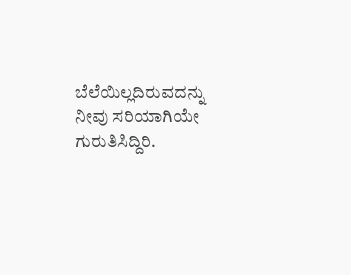ಬೆಲೆಯಿಲ್ಲದಿರುವದನ್ನು ನೀವು ಸರಿಯಾಗಿಯೇ ಗುರುತಿಸಿದ್ದಿರಿ.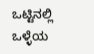ಒಟ್ಟಿನಲ್ಲಿ ಒಳ್ಳೆಯ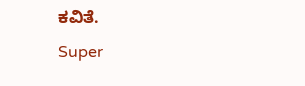ಕವಿತೆ.
Super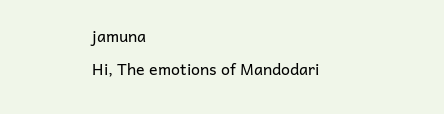jamuna
Hi, The emotions of Mandodari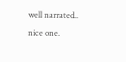well narrated.. nice one.